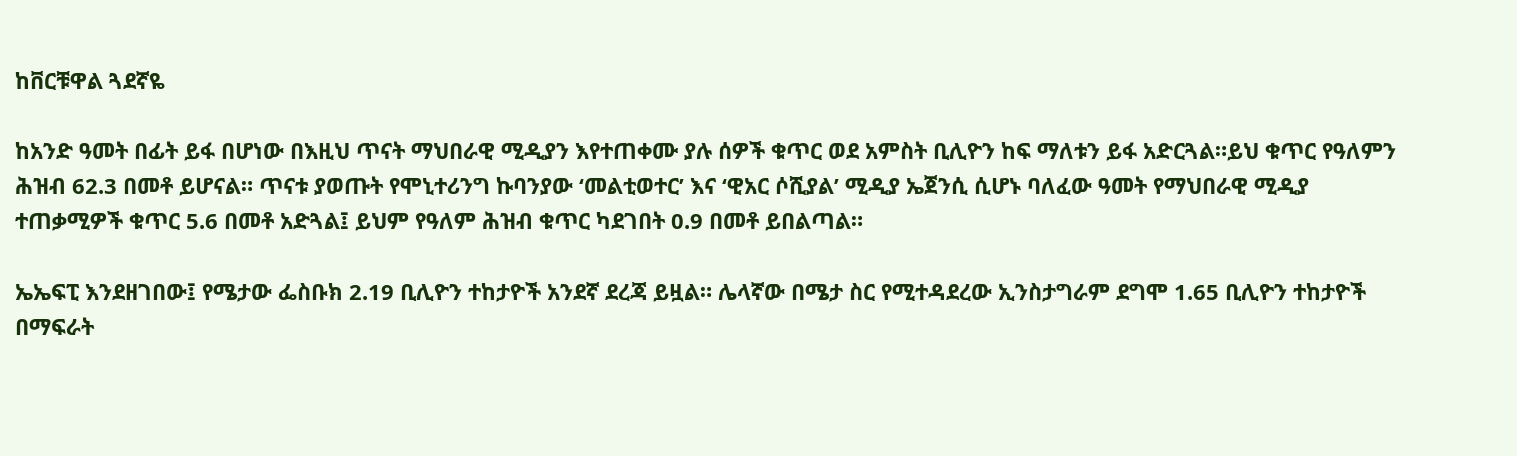ከቨርቹዋል ጓደኛዬ

ከአንድ ዓመት በፊት ይፋ በሆነው በእዚህ ጥናት ማህበራዊ ሚዲያን እየተጠቀሙ ያሉ ሰዎች ቁጥር ወደ አምስት ቢሊዮን ከፍ ማለቱን ይፋ አድርጓል።ይህ ቁጥር የዓለምን ሕዝብ 62.3 በመቶ ይሆናል። ጥናቱ ያወጡት የሞኒተሪንግ ኩባንያው ‘መልቲወተር’ እና ‘ዊአር ሶሺያል’ ሚዲያ ኤጀንሲ ሲሆኑ ባለፈው ዓመት የማህበራዊ ሚዲያ ተጠቃሚዎች ቁጥር 5.6 በመቶ አድጓል፤ ይህም የዓለም ሕዝብ ቁጥር ካደገበት 0.9 በመቶ ይበልጣል።

ኤኤፍፒ እንደዘገበው፤ የሜታው ፌስቡክ 2.19 ቢሊዮን ተከታዮች አንደኛ ደረጃ ይዟል። ሌላኛው በሜታ ስር የሚተዳደረው ኢንስታግራም ደግሞ 1.65 ቢሊዮን ተከታዮች በማፍራት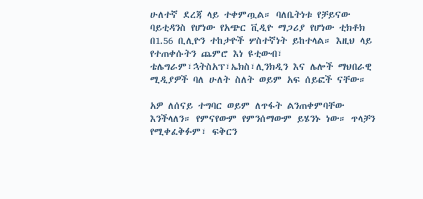ሁለተኛ ደረጃ ላይ ተቀምጧል። ባለቤትነቱ የቻይናው ባይቲዳንስ የሆነው የአጭር ቪዲዮ ማጋሪያ የሆነው ቲክቶክ በ1.56 ቢሊዮን ተከታዮች ሦስተኛነት ይከተላል። እዚህ ላይ የተጠቀሱትን ጨምሮ እነ ዩቲውብ፣ ቴሌግራም፣ኋትስአፕ፣ኤክስ፣ሊንክዲን እና ሌሎች ማህበራዊ ሚዲያዎች ባለ ሁለት ስለት ወይም አፍ ሰይፎች ናቸው።

አዎ ለሰናይ ተግባር ወይም ለጥፋት ልንጠቀምባቸው እንችላለን። የምናየውም የምንሰማውም ይሄንኑ ነው። ጥላቻን የሚቀፈቅፉም፣ ፍቅርን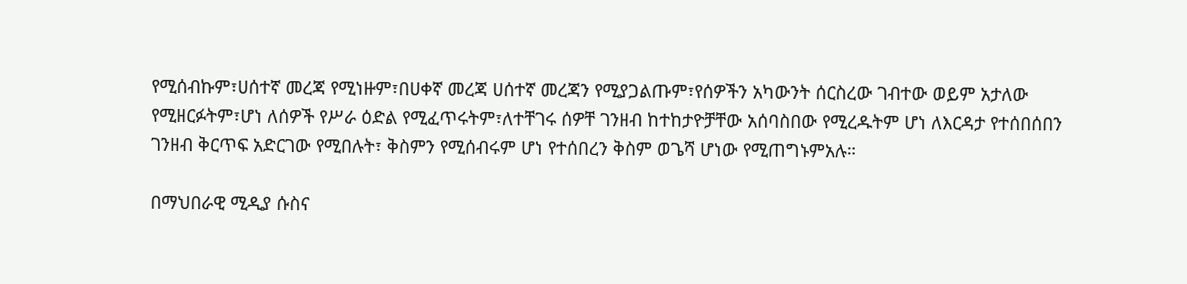የሚሰብኩም፣ሀሰተኛ መረጃ የሚነዙም፣በሀቀኛ መረጃ ሀሰተኛ መረጃን የሚያጋልጡም፣የሰዎችን አካውንት ሰርስረው ገብተው ወይም አታለው የሚዘርፉትም፣ሆነ ለሰዎች የሥራ ዕድል የሚፈጥሩትም፣ለተቸገሩ ሰዎቸ ገንዘብ ከተከታዮቻቸው አሰባስበው የሚረዱትም ሆነ ለእርዳታ የተሰበሰበን ገንዘብ ቅርጥፍ አድርገው የሚበሉት፣ ቅስምን የሚሰብሩም ሆነ የተሰበረን ቅስም ወጌሻ ሆነው የሚጠግኑምአሉ።

በማህበራዊ ሚዲያ ሱስና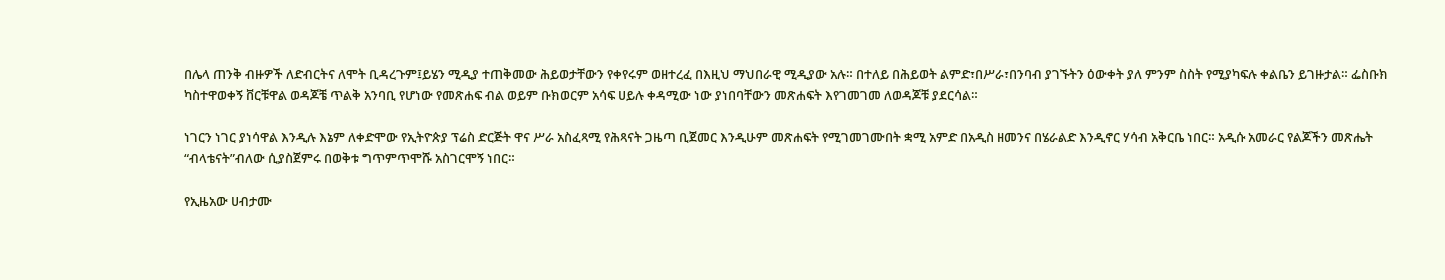በሌላ ጠንቅ ብዙዎች ለድብርትና ለሞት ቢዳረጉም፤ይሄን ሚዲያ ተጠቅመው ሕይወታቸውን የቀየሩም ወዘተረፈ በእዚህ ማህበራዊ ሚዲያው አሉ። በተለይ በሕይወት ልምድ፣በሥራ፣በንባብ ያገኙትን ዕውቀት ያለ ምንም ስስት የሚያካፍሉ ቀልቤን ይገዙታል። ፌስቡክ ካስተዋወቀኝ ቨርቹዋል ወዳጆቼ ጥልቅ አንባቢ የሆነው የመጽሐፍ ብል ወይም ቡክወርም አሳፍ ሀይሉ ቀዳሚው ነው ያነበባቸውን መጽሐፍት እየገመገመ ለወዳጆቹ ያደርሳል።

ነገርን ነገር ያነሳዋል እንዲሉ እኔም ለቀድሞው የኢትዮጵያ ፕሬስ ድርጅት ዋና ሥራ አስፈጻሚ የሕጻናት ጋዜጣ ቢጀመር እንዲሁም መጽሐፍት የሚገመገሙበት ቋሚ አምድ በአዲስ ዘመንና በሄራልድ እንዲኖር ሃሳብ አቅርቤ ነበር። አዲሱ አመራር የልጆችን መጽሔት “ብላቴናት”ብለው ሲያስጀምሩ በወቅቱ ግጥምጥሞሹ አስገርሞኝ ነበር።

የኢዜአው ሀብታሙ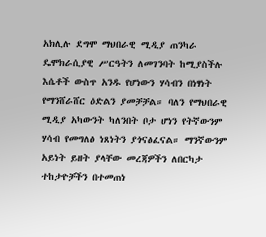አክሊሉ ደግሞ ማህበራዊ ሚዲያ ጠንካራ ዴሞክራሲያዊ ሥርዓትን ለመገንባት ከሚያስችሉ እሴቶች ውስጥ አንዱ የሆነውን ሃሳብን በነፃነት የማንሸራሸር ዕድልን ያመቻቻል። ባለን የማህበራዊ ሚዲያ አካውንት ካለንበት ቦታ ሆነን የትኛውንም ሃሳብ የመግለፅ ነጸነትን ያጎናፅፈናል። ማንኛውንም አይነት ይዘት ያላቸው መረጃዎችን ለበርካታ ተከታዮቻችን በተመጠነ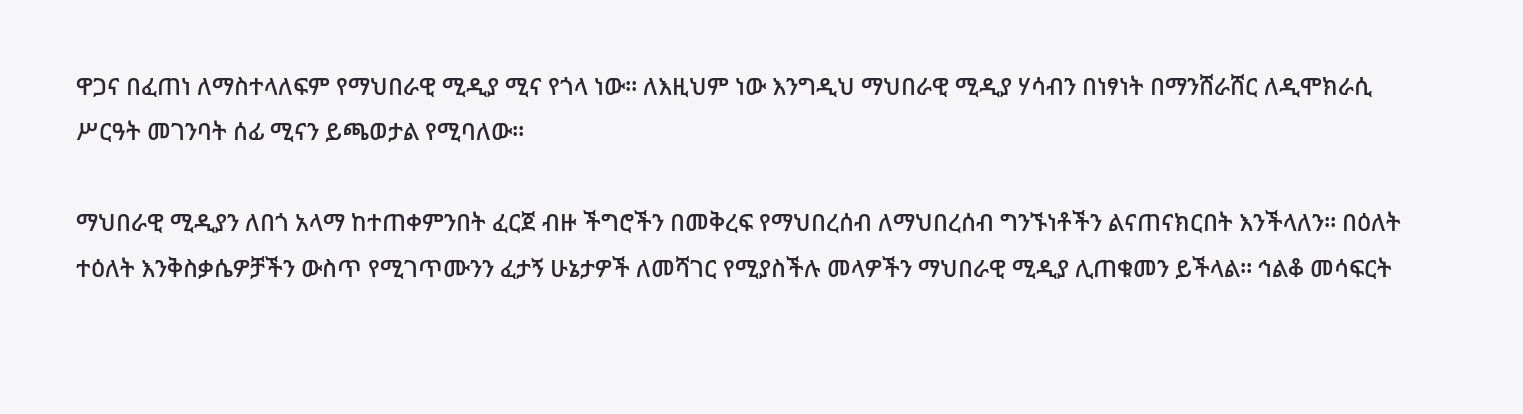ዋጋና በፈጠነ ለማስተላለፍም የማህበራዊ ሚዲያ ሚና የጎላ ነው። ለእዚህም ነው እንግዲህ ማህበራዊ ሚዲያ ሃሳብን በነፃነት በማንሸራሸር ለዲሞክራሲ ሥርዓት መገንባት ሰፊ ሚናን ይጫወታል የሚባለው።

ማህበራዊ ሚዲያን ለበጎ አላማ ከተጠቀምንበት ፈርጀ ብዙ ችግሮችን በመቅረፍ የማህበረሰብ ለማህበረሰብ ግንኙነቶችን ልናጠናክርበት እንችላለን። በዕለት ተዕለት እንቅስቃሴዎቻችን ውስጥ የሚገጥሙንን ፈታኝ ሁኔታዎች ለመሻገር የሚያስችሉ መላዎችን ማህበራዊ ሚዲያ ሊጠቁመን ይችላል። ኅልቆ መሳፍርት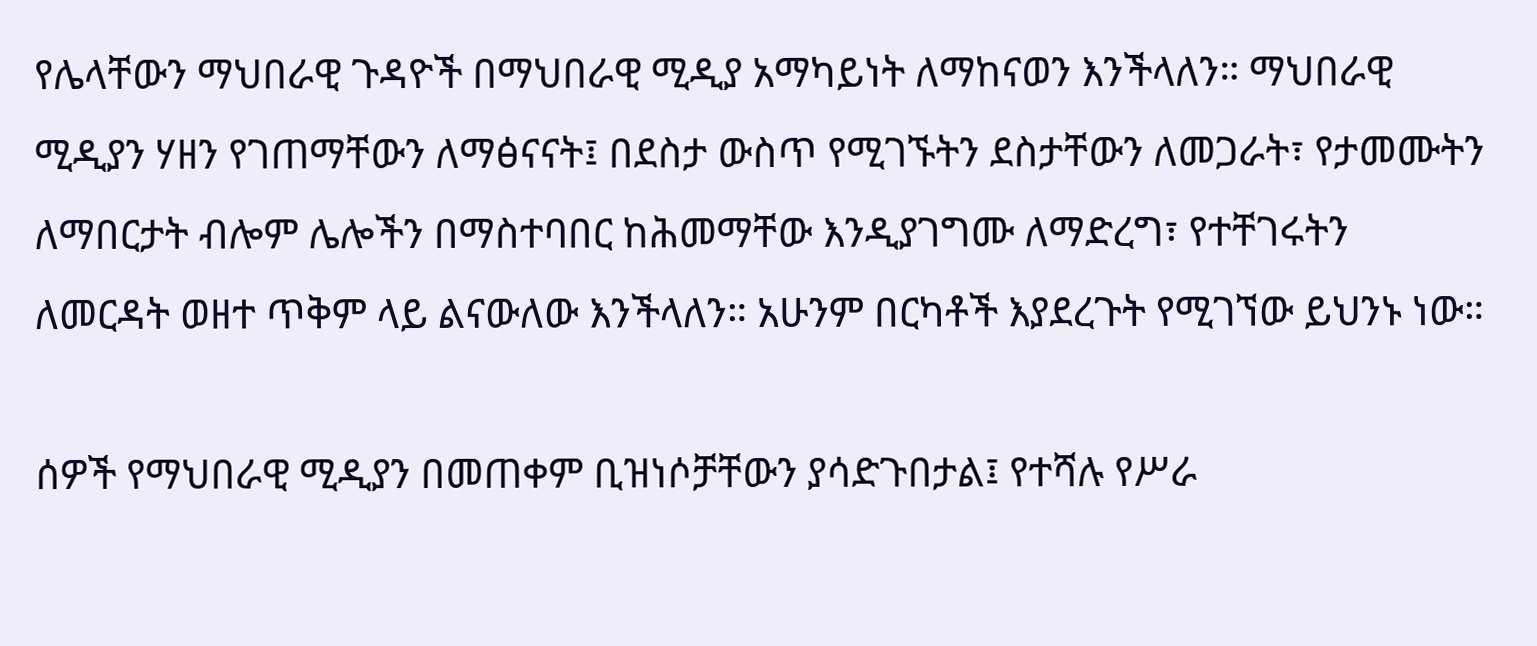የሌላቸውን ማህበራዊ ጉዳዮች በማህበራዊ ሚዲያ አማካይነት ለማከናወን እንችላለን። ማህበራዊ ሚዲያን ሃዘን የገጠማቸውን ለማፅናናት፤ በደስታ ውስጥ የሚገኙትን ደስታቸውን ለመጋራት፣ የታመሙትን ለማበርታት ብሎም ሌሎችን በማስተባበር ከሕመማቸው እንዲያገግሙ ለማድረግ፣ የተቸገሩትን ለመርዳት ወዘተ ጥቅም ላይ ልናውለው እንችላለን። አሁንም በርካቶች እያደረጉት የሚገኘው ይህንኑ ነው።

ሰዎች የማህበራዊ ሚዲያን በመጠቀም ቢዝነሶቻቸውን ያሳድጉበታል፤ የተሻሉ የሥራ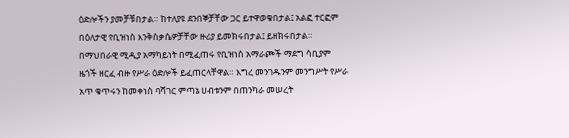ዕድሎችን ያመቻቹበታል። ከተለያዩ ደንበኞቻቸው ጋር ይተዋወቁበታል፤ አልፎ ተርፎም በዕለታዊ የቢዝነስ እንቅስቃሴዎቻቸው ዙሪያ ይመክሩበታል፤ ይዘክሩበታል። በማህበራዊ ሚዲያ አማካይነት በሚፈጠሩ የቢዝነስ አማራጮች ማደግ ሳቢያም ዜጎች ዘርፈ ብዙ የሥራ ዕድሎች ይፈጠርላቸዋል። እግረ መንገዱንም መንግሥት የሥራ አጥ ቁጥሩን ከመቀነስ ባሻገር ምጣኔ ሀብቱንም በጠንካራ መሠረት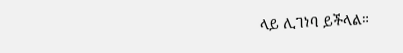ላይ ሊገነባ ይችላል።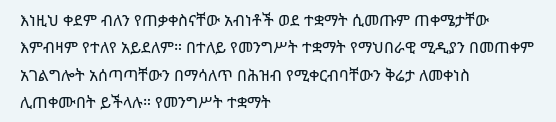እነዚህ ቀደም ብለን የጠቃቀስናቸው አብነቶች ወደ ተቋማት ሲመጡም ጠቀሜታቸው እምብዛም የተለየ አይደለም። በተለይ የመንግሥት ተቋማት የማህበራዊ ሚዲያን በመጠቀም አገልግሎት አሰጣጣቸውን በማሳለጥ በሕዝብ የሚቀርብባቸውን ቅሬታ ለመቀነስ ሊጠቀሙበት ይችላሉ። የመንግሥት ተቋማት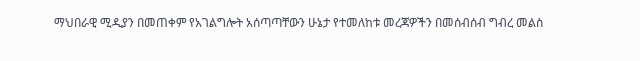ማህበራዊ ሚዲያን በመጠቀም የአገልግሎት አሰጣጣቸውን ሁኔታ የተመለከቱ መረጃዎችን በመሰብሰብ ግብረ መልስ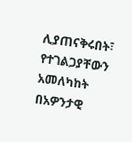ሊያጠናቅሩበት፣ የተገልጋያቸውን አመለካከት በአዎንታዊ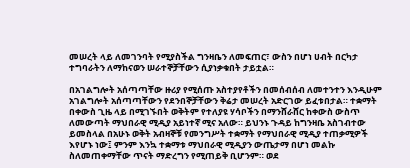መሠረት ላይ ለመገንባት የሚያስችል ግንዛቤን ለመፍጠር፣ ውስን በሆነ ሀብት በርካታ ተግባራትን ለማከናወን ሠራተኞቻቸውን ሲያነቃቁበት ታይቷል።

በአገልግሎት አሰጣጣቸው ዙሪያ የሚሰጡ አስተያየቶችን በመሰብሰብ ለመተንተን እንዲሁም አገልግሎት አሰጣጣቸውን የደንበኞቻቸውን ቅሬታ መሠረት አድርገው ይፈቱበታል። ተቋማት በቀውስ ጊዜ ላይ በሚገኙበት ወቅትም የተለያዩ ሃሳቦችን በማንሸራሸር ከቀውስ ውስጥ ለመውጣት ማህበራዊ ሚዲያ አይነተኛ ሚና አለው። ይህንኑ ጉዳይ ከግንዛቤ አስገብተው ይመስላል በአሁኑ ወቅት አብዛኞቹ የመንግሥት ተቋማት የማህበራዊ ሚዲያ ተጠቃሚዎች እየሆኑ ነው፤ ምንም እንኳ ተቋማቱ ማህበራዊ ሚዲያን ውጤታማ በሆነ መልኩ ስለመጠቀማቸው ጥናት ማድረግን የሚጠይቅ ቢሆንም። ወደ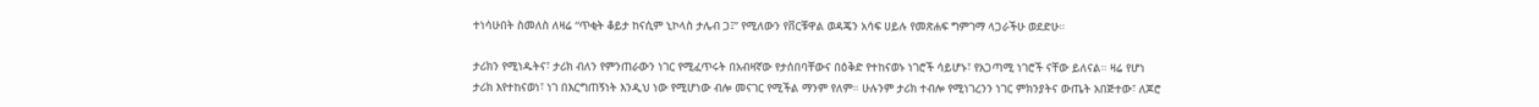ተነሳሁበት ስመለስ ለዛሬ “ጥቂት ቆይታ ከናሲም ኒኮላስ ታሌብ ጋ፤” የሚለውን የቨርቹዋል ወዳጄን አሳፍ ሀይሉ የመጽሐፍ ግምገማ ላጋራችሁ ወደድሁ።

ታሪክን የሚነዱትና፣ ታሪክ ብለን የምንጠራውን ነገር የሚፈጥሩት በአብዛኛው የታሰበባቸውና በዕቅድ የተከናወኑ ነገሮች ሳይሆኑ፣ የአጋጣሚ ነገሮች ናቸው ይለናል። ዛሬ የሆነ ታሪክ እየተከናወነ፣ ነገ በእርግጠኝነት እንዲህ ነው የሚሆነው ብሎ መናገር የሚችል ማንም የለም። ሁሉንም ታሪክ ተብሎ የሚነገረንን ነገር ምክንያትና ውጤት አበጅተው፣ ለጆሮ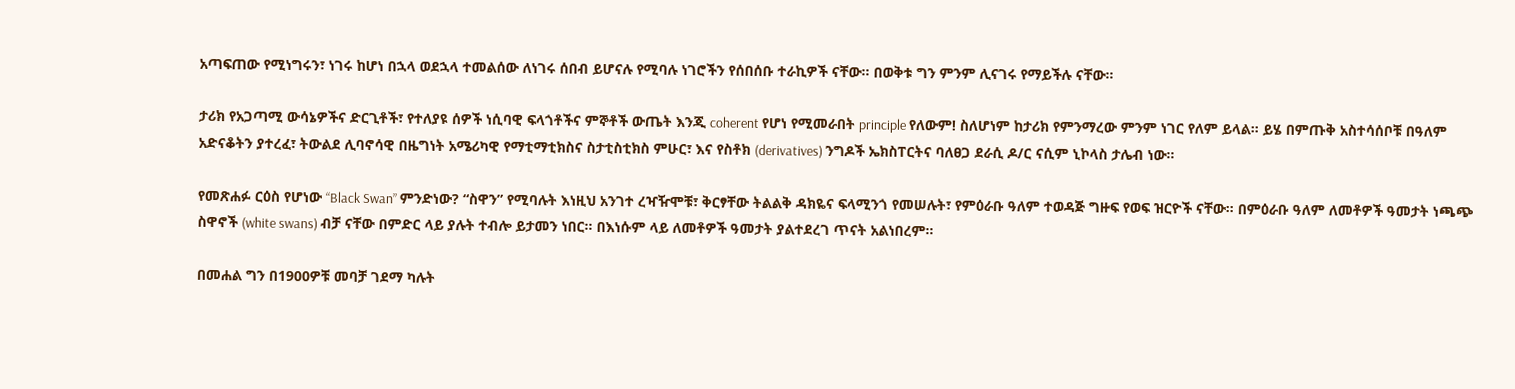አጣፍጠው የሚነግሩን፣ ነገሩ ከሆነ በኋላ ወደኋላ ተመልሰው ለነገሩ ሰበብ ይሆናሉ የሚባሉ ነገሮችን የሰበሰቡ ተራኪዎች ናቸው። በወቅቱ ግን ምንም ሊናገሩ የማይችሉ ናቸው።

ታሪክ የአጋጣሚ ውሳኔዎችና ድርጊቶች፣ የተለያዩ ሰዎች ነሲባዊ ፍላጎቶችና ምኞቶች ውጤት እንጂ coherent የሆነ የሚመራበት principle የለውም! ስለሆነም ከታሪክ የምንማረው ምንም ነገር የለም ይላል። ይሄ በምጡቅ አስተሳሰቦቹ በዓለም አድናቆትን ያተረፈ፣ ትውልደ ሊባኖሳዊ በዜግነት አሜሪካዊ የማቲማቲክስና ስታቲስቲክስ ምሁር፣ እና የስቶክ (derivatives) ንግዶች ኤክስፐርትና ባለፀጋ ደራሲ ዶ/ር ናሲም ኒኮላስ ታሌብ ነው።

የመጽሐፉ ርዕስ የሆነው “Black Swan” ምንድነው? “ስዋን” የሚባሉት እነዚህ አንገተ ረዣዥሞቹ፣ ቅርፃቸው ትልልቅ ዳክዬና ፍላሚንጎ የመሠሉት፣ የምዕራቡ ዓለም ተወዳጅ ግዙፍ የወፍ ዝርዮች ናቸው። በምዕራቡ ዓለም ለመቶዎች ዓመታት ነጫጭ ስዋኖች (white swans) ብቻ ናቸው በምድር ላይ ያሉት ተብሎ ይታመን ነበር። በእነሱም ላይ ለመቶዎች ዓመታት ያልተደረገ ጥናት አልነበረም።

በመሐል ግን በ1900ዎቹ መባቻ ገደማ ካሉት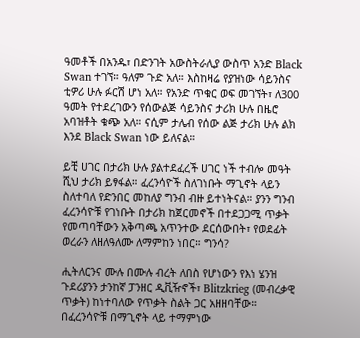ዓመቶች በአንዱ፣ በድንገት አውስትራሊያ ውስጥ አንድ Black Swan ተገኘ። ዓለም ጉድ አለ። እስከዛሬ የያዝነው ሳይንስና ቲዎሪ ሁሉ ፉርሽ ሆነ አለ። የአንድ ጥቁር ወፍ መገኘት፣ ለ300 ዓመት የተደረገውን የሰውልጅ ሳይንስና ታሪክ ሁሉ በዜሮ አባዝቶት ቁጭ አለ። ናሲም ታሌብ የሰው ልጅ ታሪክ ሁሉ ልክ እንደ Black Swan ነው ይለናል።

ይቺ ሀገር በታሪክ ሁሉ ያልተደፈረች ሀገር ነች ተብሎ መዓት ሺህ ታሪክ ይፃፋል። ፈረንሳዮች ስለገነቡት ማጊኖት ላይን ስለተባለ የድንበር መከለያ ግንብ ብዙ ይተነትናል። ያንን ግንብ ፈረንሳዮቹ የገነቡት በታሪክ ከጀርመኖች በተደጋጋሚ ጥቃት የመጣባቸውን አቅጣጫ አጥንተው ደርሰውበት፣ የወደፊት ወረራን ለዘለዓለሙ ለማምከን ነበር። ግንሳ?

ሒትለርንና ሙሉ በሙሉ ብረት ለበስ የሆነውን የእነ ሄንዝ ጉደሪያንን ታንከኛ ፓንዘር ዲቪዥኖች፣ Blitzkrieg (መብረቃዊ ጥቃት) ከነተባለው የጥቃት ስልት ጋር አዘዘባቸው። በፈረንሳዮቹ በማጊኖት ላይ ተማምነው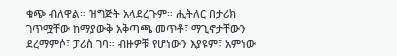ቁጭ ብለዋል። ዝግጅት አላደረጉም። ሒትለር በታሪክ ገጥሟቸው ከማያውቅ አቅጣጫ መጥቶ፣ ማጊኖታቸውን ደረማምሶ፣ ፓሪስ ገባ። ብዙዎቹ የሆነውን እያዩም፣ አምነው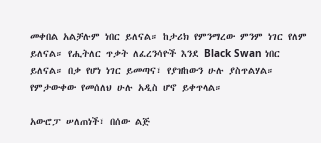መቀበል አልቻሉም ነበር ይለናል። ከታሪክ የምንማረው ምንም ነገር የለም ይለናል። የሒትለር ጥቃት ለፈረንሳዮች እንደ Black Swan ነበር ይለናል። በቃ የሆነ ነገር ይመጣና፣ የያዝከውን ሁሉ ያስጥልሃል። የምታውቀው የመሰለህ ሁሉ አዲስ ሆኖ ይቀጥላል።

አውሮፓ ሠለጠነች፣ በሰው ልጅ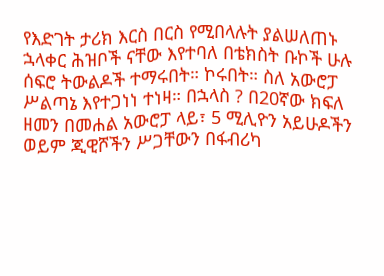የእድገት ታሪክ እርስ በርስ የሚበላሉት ያልሠለጠኑ ኋላቀር ሕዝቦች ናቸው እየተባለ በቴክስት ቡኮች ሁሉ ሰፍሮ ትውልዶች ተማሩበት። ኮሩበት። ስለ አውሮፓ ሥልጣኔ እየተጋነነ ተነዛ። በኋላስ ? በ20ኛው ክፍለ ዘመን በመሐል አውሮፓ ላይ፣ 5 ሚሊዮን አይሁዶችን ወይም ጂዊሾችን ሥጋቸውን በፋብሪካ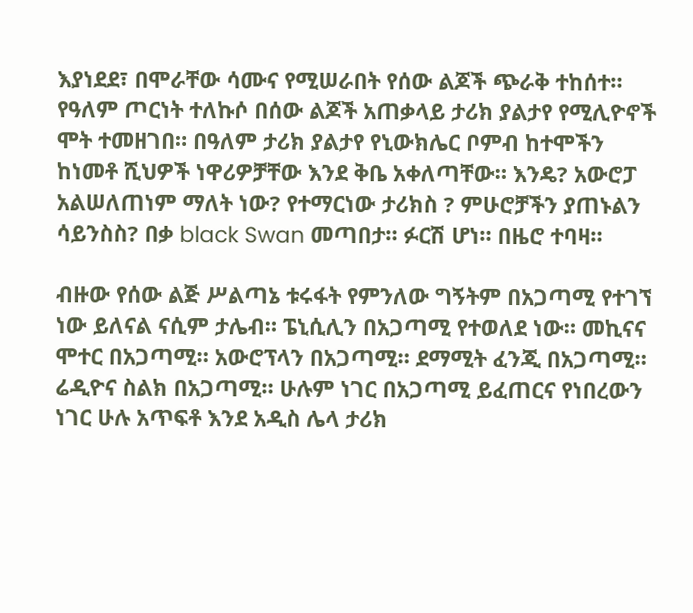እያነደደ፣ በሞራቸው ሳሙና የሚሠራበት የሰው ልጆች ጭራቅ ተከሰተ። የዓለም ጦርነት ተለኩሶ በሰው ልጆች አጠቃላይ ታሪክ ያልታየ የሚሊዮኖች ሞት ተመዘገበ። በዓለም ታሪክ ያልታየ የኒውክሌር ቦምብ ከተሞችን ከነመቶ ሺህዎች ነዋሪዎቻቸው እንደ ቅቤ አቀለጣቸው። እንዴ? አውሮፓ አልሠለጠነም ማለት ነው? የተማርነው ታሪክስ ? ምሁሮቻችን ያጠኑልን ሳይንስስ? በቃ black Swan መጣበታ። ፉርሽ ሆነ። በዜሮ ተባዛ።

ብዙው የሰው ልጅ ሥልጣኔ ቱሩፋት የምንለው ግኝትም በአጋጣሚ የተገኘ ነው ይለናል ናሲም ታሌብ። ፔኒሲሊን በአጋጣሚ የተወለደ ነው። መኪናና ሞተር በአጋጣሚ። አውሮፕላን በአጋጣሚ። ደማሚት ፈንጂ በአጋጣሚ። ሬዲዮና ስልክ በአጋጣሚ። ሁሉም ነገር በአጋጣሚ ይፈጠርና የነበረውን ነገር ሁሉ አጥፍቶ እንደ አዲስ ሌላ ታሪክ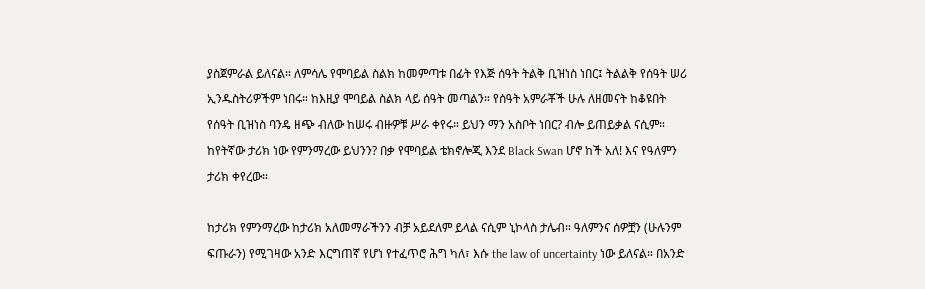ያስጀምራል ይለናል። ለምሳሌ የሞባይል ስልክ ከመምጣቱ በፊት የእጅ ሰዓት ትልቅ ቢዝነስ ነበር፤ ትልልቅ የሰዓት ሠሪ ኢንዱስትሪዎችም ነበሩ። ከእዚያ ሞባይል ስልክ ላይ ሰዓት መጣልን። የሰዓት አምራቾች ሁሉ ለዘመናት ከቆዩበት የሰዓት ቢዝነስ ባንዴ ዘጭ ብለው ከሠሩ ብዙዎቹ ሥራ ቀየሩ። ይህን ማን አስቦት ነበር? ብሎ ይጠይቃል ናሲም። ከየትኛው ታሪክ ነው የምንማረው ይህንን? በቃ የሞባይል ቴክኖሎጂ እንደ Black Swan ሆኖ ከች አለ! እና የዓለምን ታሪክ ቀየረው።

ከታሪክ የምንማረው ከታሪክ አለመማራችንን ብቻ አይደለም ይላል ናሲም ኒኮላስ ታሌብ። ዓለምንና ሰዎቿን (ሁሉንም ፍጡራን) የሚገዛው አንድ እርግጠኛ የሆነ የተፈጥሮ ሕግ ካለ፣ እሱ the law of uncertainty ነው ይለናል። በአንድ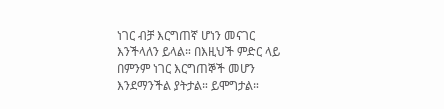ነገር ብቻ እርግጠኛ ሆነን መናገር እንችላለን ይላል። በእዚህች ምድር ላይ በምንም ነገር እርግጠኞች መሆን እንደማንችል ያትታል። ይሞግታል።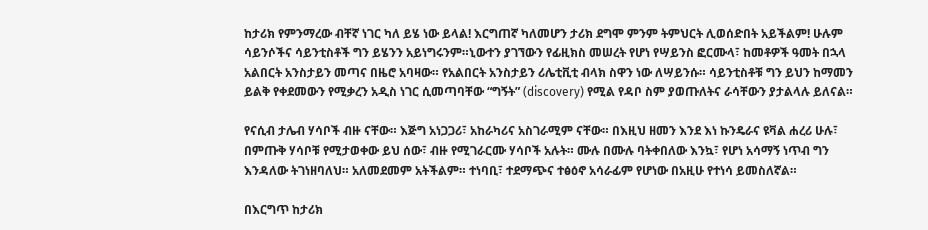ከታሪክ የምንማረው ብቸኛ ነገር ካለ ይሄ ነው ይላል! እርግጠኛ ካለመሆን ታሪክ ደግሞ ምንም ትምህርት ሊወሰድበት አይችልም! ሁሉም ሳይንሶችና ሳይንቲስቶች ግን ይሄንን አይነግሩንም።ኒውተን ያገኘውን የፊዚክስ መሠረት የሆነ የሣይንስ ፎርሙላ፣ ከመቶዎች ዓመት በኋላ አልበርት አንስታይን መጣና በዜሮ አባዛው። የአልበርት አንስታይን ሪሌቲቪቲ ብላክ ስዋን ነው ለሣይንሱ። ሳይንቲስቶቹ ግን ይህን ከማመን ይልቅ የቀደመውን የሚቃረን አዲስ ነገር ሲመጣባቸው “ግኝት” (discovery) የሚል የዳቦ ስም ያወጡለትና ራሳቸውን ያታልላሉ ይለናል።

የናሲብ ታሌብ ሃሳቦች ብዙ ናቸው። እጅግ አነጋጋሪ፣ አከራካሪና አስገራሚም ናቸው። በእዚህ ዘመን እንደ እነ ኩንዴራና ዩቫል ሐረሪ ሁሉ፣ በምጡቅ ሃሳቦቹ የሚታወቀው ይህ ሰው፣ ብዙ የሚገራርሙ ሃሳቦች አሉት። ሙሉ በሙሉ ባትቀበለው እንኳ፣ የሆነ አሳማኝ ነጥብ ግን እንዳለው ትገነዘባለህ። አለመደመም አትችልም። ተነባቢ፣ ተደማጭና ተፅዕኖ አሳራፊም የሆነው በአዚሁ የተነሳ ይመስለኛል።

በእርግጥ ከታሪክ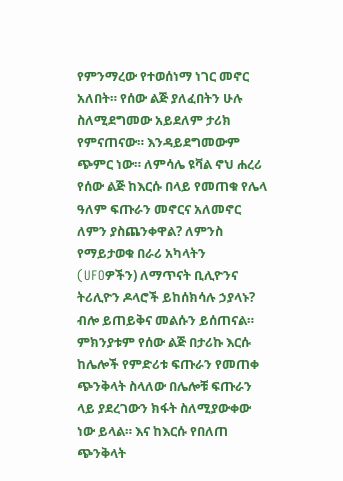የምንማረው የተወሰነማ ነገር መኖር አለበት። የሰው ልጅ ያለፈበትን ሁሉ ስለሚደግመው አይደለም ታሪክ የምናጠናው። እንዳይደግመውም ጭምር ነው። ለምሳሌ ዩቫል ኖህ ሐረሪ የሰው ልጅ ከእርሱ በላይ የመጠቁ የሌላ ዓለም ፍጡራን መኖርና አለመኖር ለምን ያስጨንቀዋል? ለምንስ የማይታወቁ በራሪ አካላትን (UFOዎችን) ለማጥናት ቢሊዮንና ትሪሊዮን ዶላሮች ይከሰክሳሉ ኃያላኑ? ብሎ ይጠይቅና መልሱን ይሰጠናል። ምክንያቱም የሰው ልጅ በታሪኩ እርሱ ከሌሎች የምድሪቱ ፍጡራን የመጠቀ ጭንቅላት ስላለው በሌሎቹ ፍጡራን ላይ ያደረገውን ክፋት ስለሚያውቀው ነው ይላል። እና ከእርሱ የበለጠ ጭንቅላት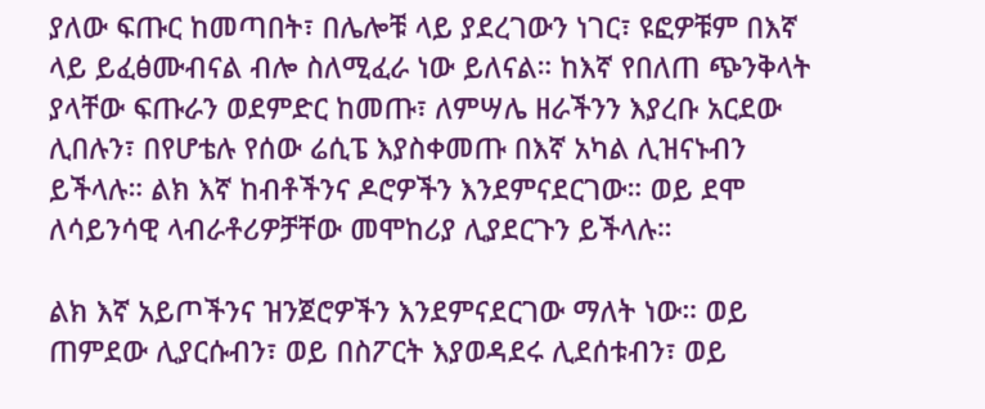ያለው ፍጡር ከመጣበት፣ በሌሎቹ ላይ ያደረገውን ነገር፣ ዩፎዎቹም በእኛ ላይ ይፈፅሙብናል ብሎ ስለሚፈራ ነው ይለናል። ከእኛ የበለጠ ጭንቅላት ያላቸው ፍጡራን ወደምድር ከመጡ፣ ለምሣሌ ዘራችንን እያረቡ አርደው ሊበሉን፣ በየሆቴሉ የሰው ሬሲፔ እያስቀመጡ በእኛ አካል ሊዝናኑብን ይችላሉ። ልክ እኛ ከብቶችንና ዶሮዎችን እንደምናደርገው። ወይ ደሞ ለሳይንሳዊ ላብራቶሪዎቻቸው መሞከሪያ ሊያደርጉን ይችላሉ።

ልክ እኛ አይጦችንና ዝንጀሮዎችን እንደምናደርገው ማለት ነው። ወይ ጠምደው ሊያርሱብን፣ ወይ በስፖርት እያወዳደሩ ሊደሰቱብን፣ ወይ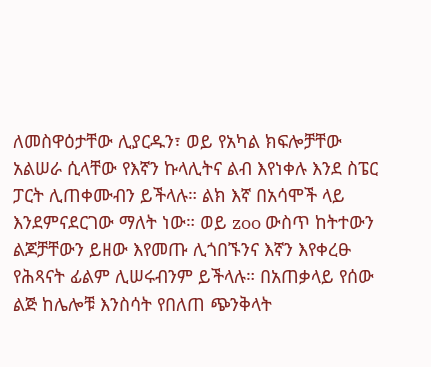ለመስዋዕታቸው ሊያርዱን፣ ወይ የአካል ክፍሎቻቸው አልሠራ ሲላቸው የእኛን ኩላሊትና ልብ እየነቀሉ እንደ ስፔር ፓርት ሊጠቀሙብን ይችላሉ። ልክ እኛ በአሳሞች ላይ እንደምናደርገው ማለት ነው። ወይ zoo ውስጥ ከትተውን ልጆቻቸውን ይዘው እየመጡ ሊጎበኙንና እኛን እየቀረፁ የሕጻናት ፊልም ሊሠሩብንም ይችላሉ። በአጠቃላይ የሰው ልጅ ከሌሎቹ እንስሳት የበለጠ ጭንቅላት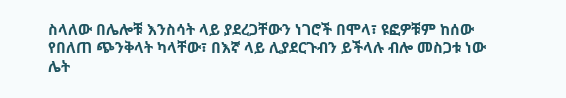ስላለው በሌሎቹ እንስሳት ላይ ያደረጋቸውን ነገሮች በሞላ፣ ዩፎዎቹም ከሰው የበለጠ ጭንቅላት ካላቸው፣ በእኛ ላይ ሊያደርጉብን ይችላሉ ብሎ መስጋቱ ነው ሌት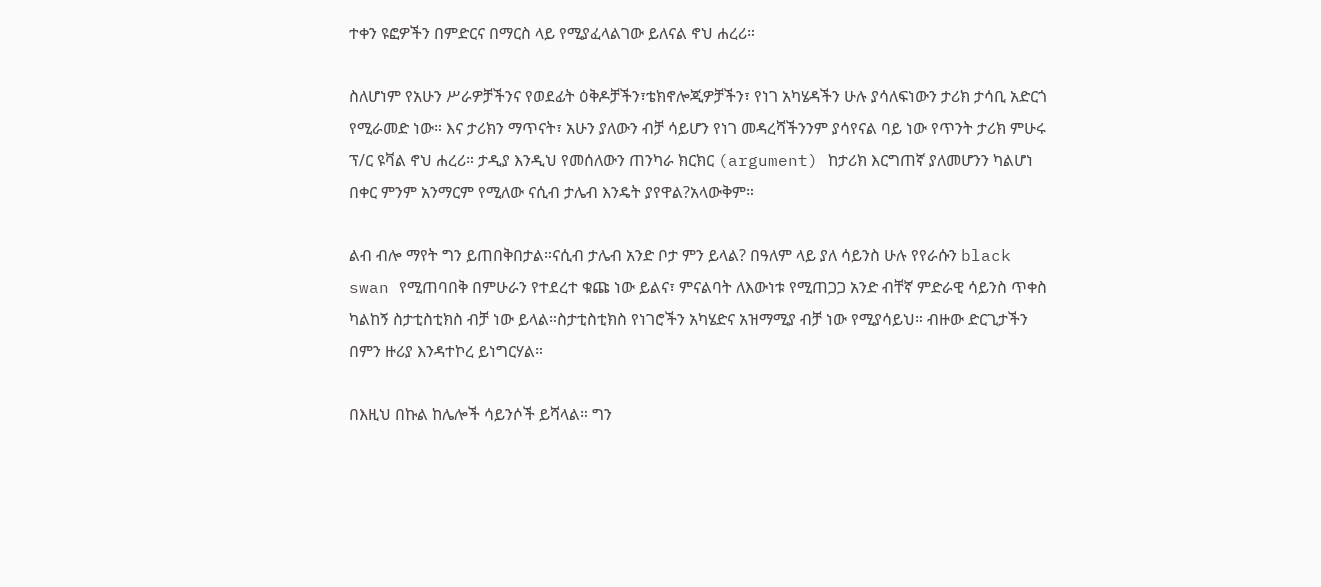ተቀን ዩፎዎችን በምድርና በማርስ ላይ የሚያፈላልገው ይለናል ኖህ ሐረሪ።

ስለሆነም የአሁን ሥራዎቻችንና የወደፊት ዕቅዶቻችን፣ቴክኖሎጂዎቻችን፣ የነገ አካሄዳችን ሁሉ ያሳለፍነውን ታሪክ ታሳቢ አድርጎ የሚራመድ ነው። እና ታሪክን ማጥናት፣ አሁን ያለውን ብቻ ሳይሆን የነገ መዳረሻችንንም ያሳየናል ባይ ነው የጥንት ታሪክ ምሁሩ ፕ/ር ዩቫል ኖህ ሐረሪ። ታዲያ እንዲህ የመሰለውን ጠንካራ ክርክር (argument) ከታሪክ እርግጠኛ ያለመሆንን ካልሆነ በቀር ምንም አንማርም የሚለው ናሲብ ታሌብ እንዴት ያየዋል?አላውቅም።

ልብ ብሎ ማየት ግን ይጠበቅበታል።ናሲብ ታሌብ አንድ ቦታ ምን ይላል? በዓለም ላይ ያለ ሳይንስ ሁሉ የየራሱን black swan የሚጠባበቅ በምሁራን የተደረተ ቁጩ ነው ይልና፣ ምናልባት ለእውነቱ የሚጠጋጋ አንድ ብቸኛ ምድራዊ ሳይንስ ጥቀስ ካልከኝ ስታቲስቲክስ ብቻ ነው ይላል።ስታቲስቲክስ የነገሮችን አካሄድና አዝማሚያ ብቻ ነው የሚያሳይህ። ብዙው ድርጊታችን በምን ዙሪያ እንዳተኮረ ይነግርሃል።

በእዚህ በኩል ከሌሎች ሳይንሶች ይሻላል። ግን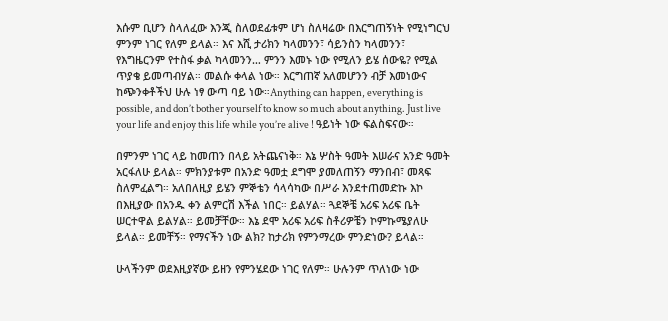እሱም ቢሆን ስላለፈው እንጂ ስለወደፊቱም ሆነ ስለዛሬው በእርግጠኝነት የሚነግርህ ምንም ነገር የለም ይላል። እና እሺ ታሪክን ካላመንን፣ ሳይንስን ካላመንን፣ የእግዜርንም የተስፋ ቃል ካላመንን… ምንን እመኑ ነው የሚለን ይሄ ሰውዬ? የሚል ጥያቄ ይመጣብሃል። መልሱ ቀላል ነው። እርግጠኛ አለመሆንን ብቻ እመነውና ከጭንቀቶችህ ሁሉ ነፃ ውጣ ባይ ነው።Anything can happen, everything is possible, and don’t bother yourself to know so much about anything. Just live your life and enjoy this life while you’re alive ! ዓይነት ነው ፍልስፍናው።

በምንም ነገር ላይ ከመጠን በላይ አትጨናነቅ። እኔ ሦስት ዓመት እሠራና አንድ ዓመት አርፋለሁ ይላል። ምክንያቱም በአንድ ዓመቷ ደግሞ ያመለጠኝን ማንበብ፣ መጻፍ ስለምፈልግ። አለበለዚያ ይሄን ምኞቴን ሳላሳካው በሥራ እንደተጠመድኩ እኮ በእዚያው በአንዱ ቀን ልምርሽ እችል ነበር። ይልሃል። ጓደኞቼ አሪፍ አሪፍ ቤት ሠርተዋል ይልሃል። ይመቻቸው። እኔ ደሞ አሪፍ አሪፍ ስቶሪዎቼን ኮምኩሜያለሁ ይላል። ይመቸኝ። የማናችን ነው ልክ? ከታሪክ የምንማረው ምንድነው? ይላል።

ሁላችንም ወደእዚያኛው ይዘን የምንሄደው ነገር የለም። ሁሉንም ጥለነው ነው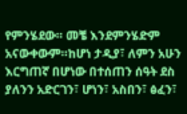የምንሄደው። መቼ እንደምንሄድም አናውቀውም።ከሆነ ታዲያ፣ ለምን አሁን እርግጠኛ በሆነው በተሰጠን ሰዓት ደስ ያለንን አድርገን፣ ሆነን፣ አስበን፣ ፅፈን፣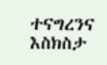ተናግረንና እስክስታ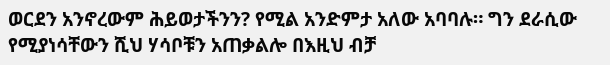ወርደን አንኖረውም ሕይወታችንን? የሚል አንድምታ አለው አባባሉ። ግን ደራሲው የሚያነሳቸውን ሺህ ሃሳቦቹን አጠቃልሎ በእዚህ ብቻ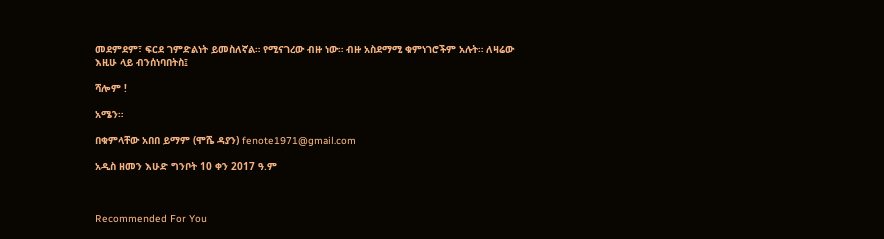መደምደም፣ ፍርደ ገምድልነት ይመስለኛል። የሚናገረው ብዙ ነው። ብዙ አስደማሚ ቁምነገሮችም አሉት። ለዛሬው እዚሁ ላይ ብንሰነባበትስ፤

ሻሎም !

አሜን።

በቁምላቸው አበበ ይማም (ሞሼ ዳያን) fenote1971@gmail.com

አዲስ ዘመን እሁድ ግንቦት 10 ቀን 2017 ዓ.ም



Recommended For You